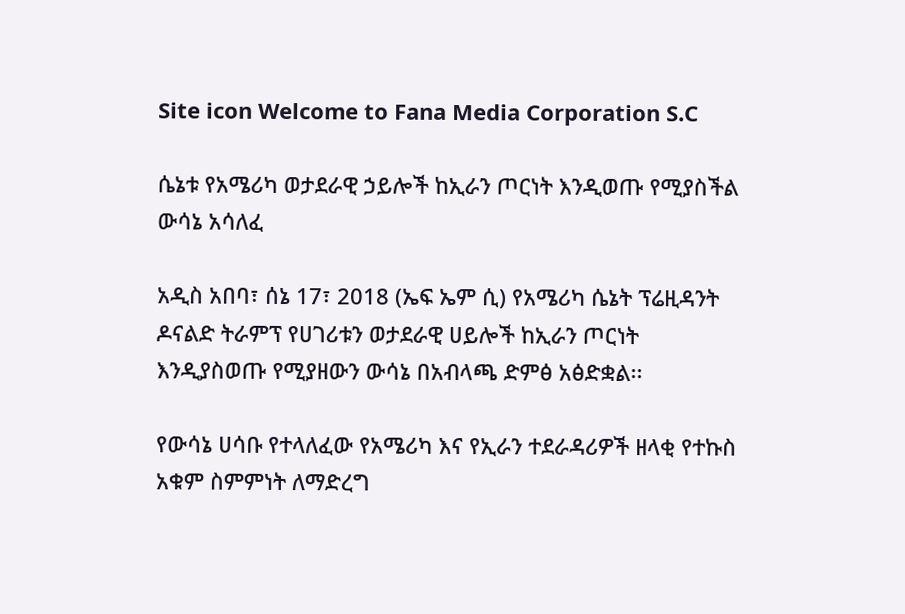Site icon Welcome to Fana Media Corporation S.C

ሴኔቱ የአሜሪካ ወታደራዊ ኃይሎች ከኢራን ጦርነት እንዲወጡ የሚያስችል ውሳኔ አሳለፈ

አዲስ አበባ፣ ሰኔ 17፣ 2018 (ኤፍ ኤም ሲ) የአሜሪካ ሴኔት ፕሬዚዳንት ዶናልድ ትራምፕ የሀገሪቱን ወታደራዊ ሀይሎች ከኢራን ጦርነት እንዲያስወጡ የሚያዘውን ውሳኔ በአብላጫ ድምፅ አፅድቋል፡፡

የውሳኔ ሀሳቡ የተላለፈው የአሜሪካ እና የኢራን ተደራዳሪዎች ዘላቂ የተኩስ አቁም ስምምነት ለማድረግ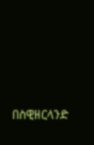በስዊዘርላንድ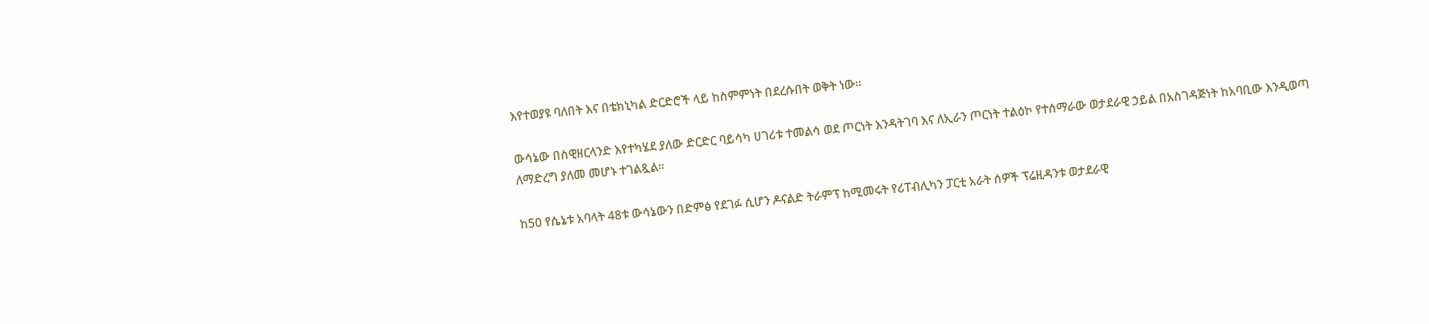እየተወያዩ ባለበት እና በቴክኒካል ድርድሮች ላይ ከስምምነት በደረሱበት ወቅት ነው፡፡

ውሳኔው በስዊዘርላንድ እየተካሄደ ያለው ድርድር ባይሳካ ሀገሪቱ ተመልሳ ወደ ጦርነት እንዳትገባ እና ለኢራን ጦርነት ተልዕኮ የተሰማራው ወታደራዊ ኃይል በአስገዳጅነት ከአባቢው እንዲወጣ ለማድረግ ያለመ መሆኑ ተገልጿል፡፡

ከ50 የሴኔቱ አባላት 48ቱ ውሳኔውን በድምፅ የደገፉ ሲሆን ዶናልድ ትራምፕ ከሚመሩት የሪፐብሊካን ፓርቲ አራት ሰዎች ፕሬዚዳንቱ ወታደራዊ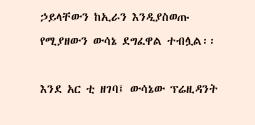ኃይላቸውን ከኢራን እንዲያስወጡ የሚያዘውን ውሳኔ ደግፈዋል ተብሏል፡፡

እንደ አር ቲ ዘገባ፤ ውሳኔው ፕሬዚዳንት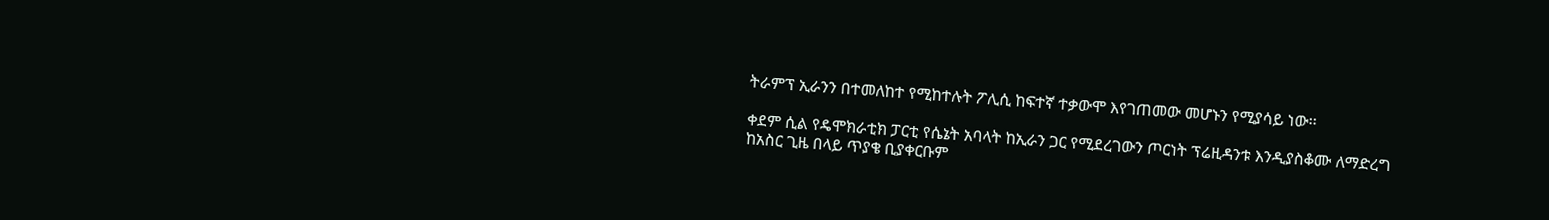ትራምፕ ኢራንን በተመለከተ የሚከተሉት ፖሊሲ ከፍተኛ ተቃውሞ እየገጠመው መሆኑን የሚያሳይ ነው፡፡

ቀደም ሲል የዴሞክራቲክ ፓርቲ የሴኔት አባላት ከኢራን ጋር የሚደረገውን ጦርነት ፕሬዚዳንቱ እንዲያስቆሙ ለማድረግ ከአስር ጊዜ በላይ ጥያቄ ቢያቀርቡም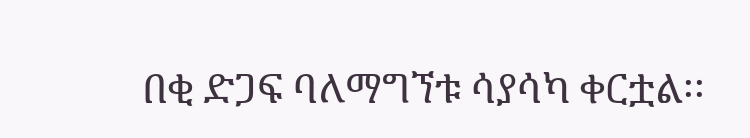በቂ ድጋፍ ባለማግኘቱ ሳያሳካ ቀርቷል፡፡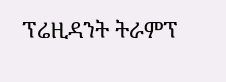ፕሬዚዳንት ትራምፕ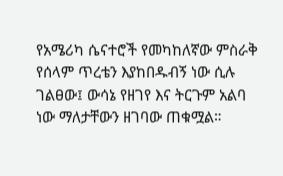የአሜሪካ ሴናተሮች የመካከለኛው ምስራቅ የሰላም ጥረቴን እያከበዱብኝ ነው ሲሉ ገልፀው፤ ውሳኔ የዘገየ እና ትርጉም አልባ ነው ማለታቸውን ዘገባው ጠቁሟል።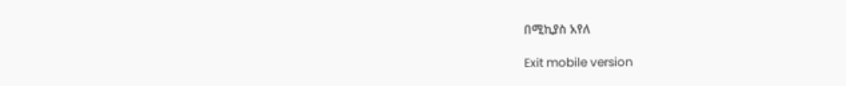በሚኪያስ አየለ

Exit mobile version